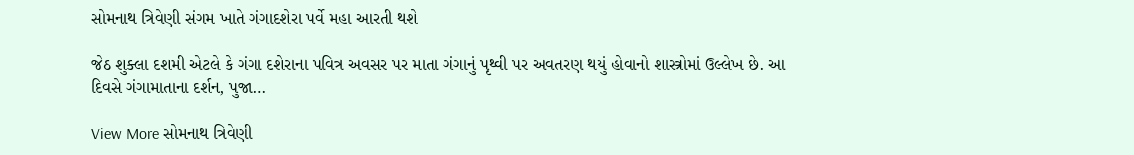સોમનાથ ત્રિવેણી સંગમ ખાતે ગંગાદશેરા પર્વે મહા આરતી થશે

જેઠ શુક્લા દશમી એટલે કે ગંગા દશેરાના પવિત્ર અવસર પર માતા ગંગાનું પૃથ્વી પર અવતરણ થયું હોવાનો શાસ્ત્રોમાં ઉલ્લેખ છે. આ દિવસે ગંગામાતાના દર્શન, પુજા…

View More સોમનાથ ત્રિવેણી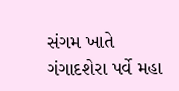સંગમ ખાતે ગંગાદશેરા પર્વે મહા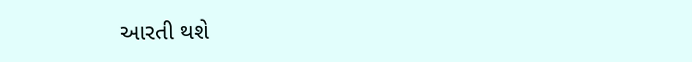આરતી થશે